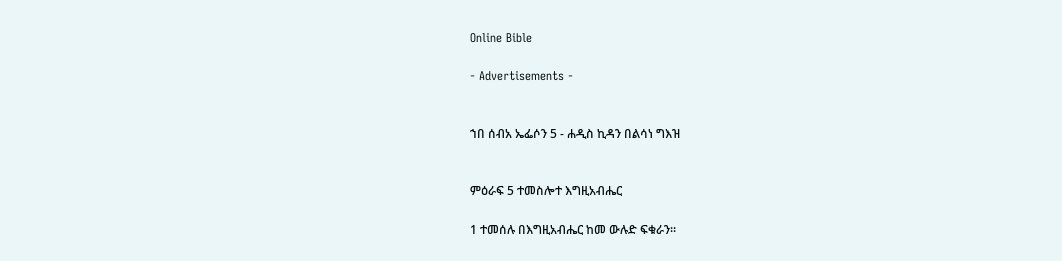Online Bible

- Advertisements -


ኀበ ሰብአ ኤፌሶን 5 - ሐዲስ ኪዳን በልሳነ ግእዝ


ምዕራፍ 5 ተመስሎተ እግዚአብሔር

1 ተመሰሉ በእግዚአብሔር ከመ ውሉድ ፍቁራን።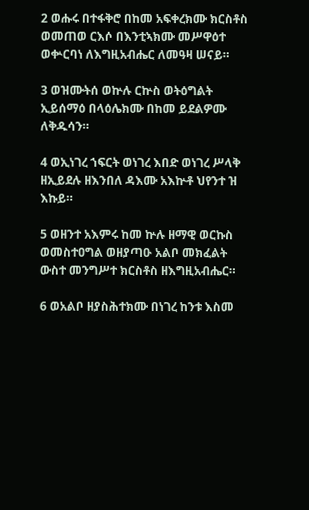2 ወሑሩ በተፋቅሮ በከመ አፍቀረክሙ ክርስቶስ ወመጠወ ርእሶ በእንቲኣክሙ መሥዋዕተ ወቍርባነ ለእግዚአብሔር ለመዓዛ ሠናይ።

3 ወዝሙትሰ ወኵሉ ርኵስ ወትዕግልት ኢይሰማዕ በላዕሌክሙ በከመ ይደልዎሙ ለቅዱሳን።

4 ወኢነገረ ኀፍርት ወነገረ እበድ ወነገረ ሥላቅ ዘኢይደሉ ዘእንበለ ዳእሙ አእኵቶ ህየንተ ዝ እኩይ።

5 ወዘንተ አእምሩ ከመ ኵሉ ዘማዊ ወርኩስ ወመስተዐግል ወዘያጣዑ አልቦ መክፈልት ውስተ መንግሥተ ክርስቶስ ዘእግዚአብሔር።

6 ወአልቦ ዘያስሕተክሙ በነገረ ከንቱ እስመ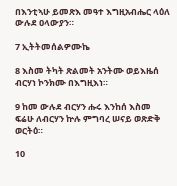በእንቲኣሁ ይመጽእ መዓተ እግዚአብሔር ላዕለ ውሉደ ዐላውያን።

7 ኢትትመሰልዎሙኬ

8 እስመ ትካት ጽልመት አንትሙ ወይእዜሰ ብርሃነ ኮንክሙ በእግዚእነ።

9 ከመ ውሉደ ብርሃን ሑሩ እንከሰ እስመ ፍሬሁ ለብርሃን ኵሉ ምግባረ ሠናይ ወጽድቅ ወርትዕ።

10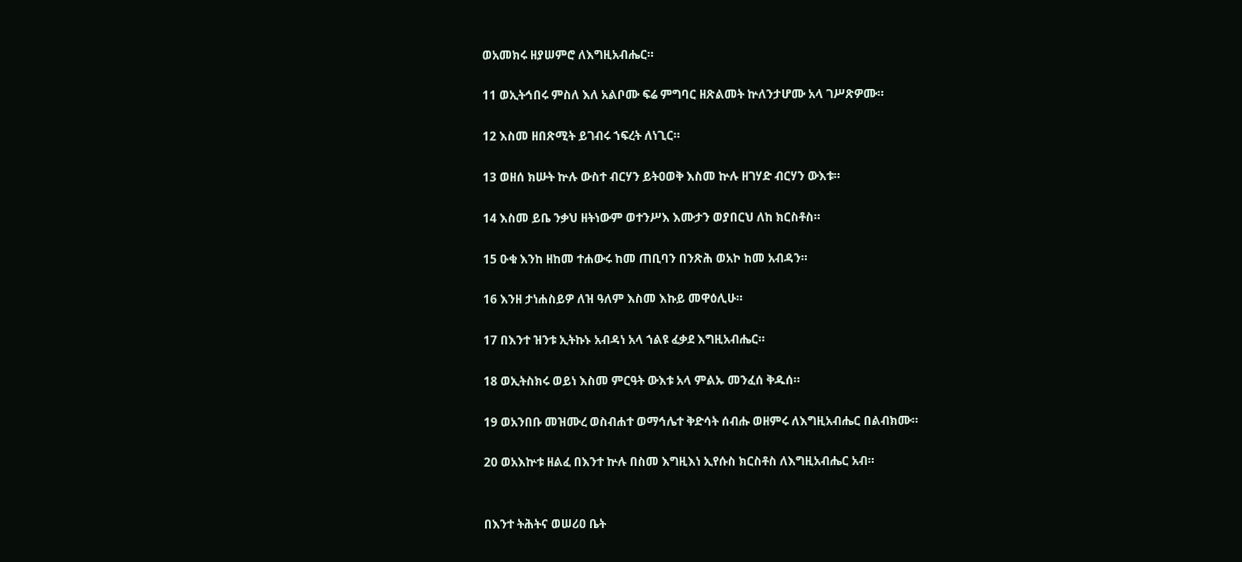ወአመክሩ ዘያሠምሮ ለእግዚአብሔር።

11 ወኢትኅበሩ ምስለ እለ አልቦሙ ፍሬ ምግባር ዘጽልመት ኵለንታሆሙ አላ ገሥጽዎሙ።

12 እስመ ዘበጽሚት ይገብሩ ኀፍረት ለነጊር።

13 ወዘሰ ክሡት ኵሉ ውስተ ብርሃን ይትዐወቅ እስመ ኵሉ ዘገሃድ ብርሃን ውእቱ።

14 እስመ ይቤ ንቃህ ዘትነውም ወተንሥእ እሙታን ወያበርህ ለከ ክርስቶስ።

15 ዑቁ እንከ ዘከመ ተሐውሩ ከመ ጠቢባን በንጽሕ ወአኮ ከመ አብዳን።

16 እንዘ ታነሐስይዎ ለዝ ዓለም እስመ እኩይ መዋዕሊሁ።

17 በእንተ ዝንቱ ኢትኩኑ አብዳነ አላ ኀልዩ ፈቃደ እግዚአብሔር።

18 ወኢትስክሩ ወይነ እስመ ምርዓት ውእቱ አላ ምልኡ መንፈሰ ቅዱሰ።

19 ወአንበቡ መዝሙረ ወስብሐተ ወማኅሌተ ቅድሳት ሰብሑ ወዘምሩ ለእግዚአብሔር በልብክሙ።

20 ወአእኵቱ ዘልፈ በእንተ ኵሉ በስመ እግዚእነ ኢየሱስ ክርስቶስ ለእግዚአብሔር አብ።


በእንተ ትሕትና ወሠሪዐ ቤት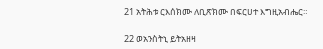21 አትሕቱ ርእሰክሙ ለቢጽክሙ በፍርሀተ እግዚአብሔር።

22 ወአንስትኒ ይትአዘዛ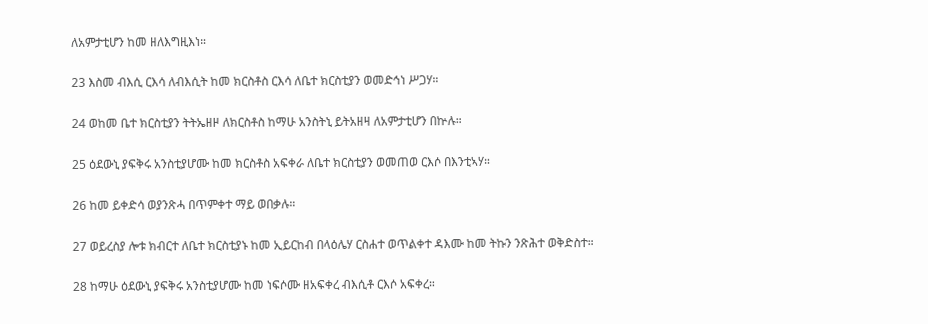ለአምታቲሆን ከመ ዘለእግዚእነ።

23 እስመ ብእሲ ርእሳ ለብእሲት ከመ ክርስቶስ ርእሳ ለቤተ ክርስቲያን ወመድኅነ ሥጋሃ።

24 ወከመ ቤተ ክርስቲያን ትትኤዘዞ ለክርስቶስ ከማሁ አንስትኒ ይትአዘዛ ለአምታቲሆን በኵሉ።

25 ዕደውኒ ያፍቅሩ አንስቲያሆሙ ከመ ክርስቶስ አፍቀራ ለቤተ ክርስቲያን ወመጠወ ርእሶ በእንቲኣሃ።

26 ከመ ይቀድሳ ወያንጽሓ በጥምቀተ ማይ ወበቃሉ።

27 ወይረስያ ሎቱ ክብርተ ለቤተ ክርስቲያኑ ከመ ኢይርከብ በላዕሌሃ ርስሐተ ወጥልቀተ ዳእሙ ከመ ትኩን ንጽሕተ ወቅድስተ።

28 ከማሁ ዕደውኒ ያፍቅሩ አንስቲያሆሙ ከመ ነፍሶሙ ዘአፍቀረ ብእሲቶ ርእሶ አፍቀረ።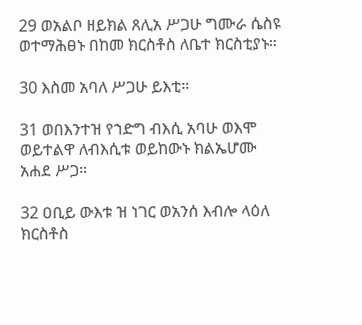29 ወአልቦ ዘይክል ጸሊአ ሥጋሁ ግሙራ ሴስዩ ወተማሕፀኑ በከመ ክርስቶስ ለቤተ ክርስቲያኑ።

30 እስመ አባለ ሥጋሁ ይእቲ።

31 ወበእንተዝ የኀድግ ብእሲ አባሁ ወእሞ ወይተልዋ ለብእሲቱ ወይከውኑ ክልኤሆሙ አሐደ ሥጋ።

32 ዐቢይ ውእቱ ዝ ነገር ወአንሰ እብሎ ላዕለ ክርስቶስ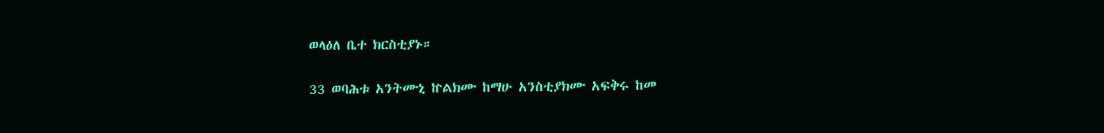ወላዕለ ቤተ ክርስቲያኑ።

33 ወባሕቱ አንትሙኒ ኵልክሙ ከማሁ አንስቲያክሙ አፍቅሩ ከመ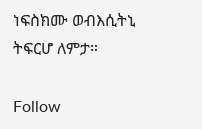ነፍስክሙ ወብእሲትኒ ትፍርሆ ለምታ።

Follow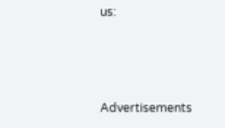us:



Advertisements